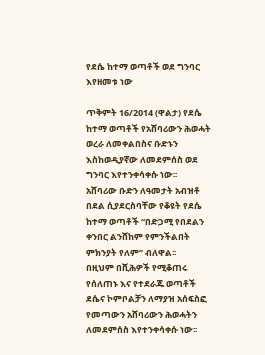የደሴ ከተማ ወጣቶች ወደ ግንባር እየዘመቱ ነው

ጥቅምት 16/2014 (ዋልታ) የደሴ ከተማ ወጣቶች የአሸባሪውን ሕወሓት ወረራ ለመቀልበስና ቡድኑን እስከወዲያኛው ለመደምሰስ ወደ ግንባር እየተንቀሳቀሱ ነው፡፡
አሸባሪው ቡድን ለዓመታት አብዝቶ በደል ሲያደርስባቸው የቆዩት የደሴ ከተማ ወጣቶች “በድጋሚ የበደልን ቀንበር ልንሸከም የምንችልበት ምክንያት የለም” ብለዋል፡፡
በዚህም በሺሕዎች የሚቆጠሩ የሰለጠኑ እና የተደራጁ ወጣቶች ደሴና ኮምቦልቻን ለማያዝ አሰፍስፎ የመጣውን አሸባሪውን ሕወሓትን ለመደምሰስ እየተንቀሳቀሱ ነው፡፡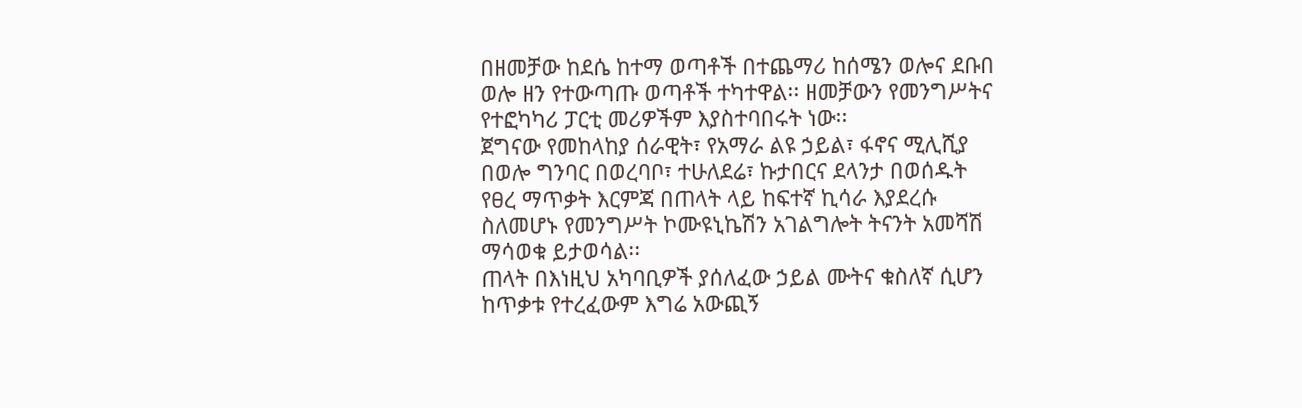በዘመቻው ከደሴ ከተማ ወጣቶች በተጨማሪ ከሰሜን ወሎና ደቡበ ወሎ ዘን የተውጣጡ ወጣቶች ተካተዋል፡፡ ዘመቻውን የመንግሥትና የተፎካካሪ ፓርቲ መሪዎችም እያስተባበሩት ነው፡፡
ጀግናው የመከላከያ ሰራዊት፣ የአማራ ልዩ ኃይል፣ ፋኖና ሚሊሺያ በወሎ ግንባር በወረባቦ፣ ተሁለደሬ፣ ኩታበርና ደላንታ በወሰዱት የፀረ ማጥቃት እርምጃ በጠላት ላይ ከፍተኛ ኪሳራ እያደረሱ ስለመሆኑ የመንግሥት ኮሙዩኒኬሽን አገልግሎት ትናንት አመሻሽ ማሳወቁ ይታወሳል፡፡
ጠላት በእነዚህ አካባቢዎች ያሰለፈው ኃይል ሙትና ቁስለኛ ሲሆን ከጥቃቱ የተረፈውም እግሬ አውጪኝ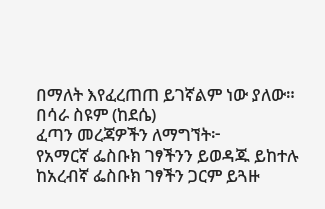በማለት እየፈረጠጠ ይገኛልም ነው ያለው።
በሳራ ስዩም (ከደሴ)
ፈጣን መረጃዎችን ለማግኘት፦
የአማርኛ ፌስቡክ ገፃችንን ይወዳጁ ይከተሉ
ከአረብኛ ፌስቡክ ገፃችን ጋርም ይጓዙ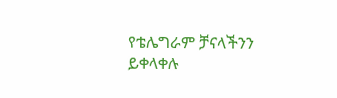የቴሌግራም ቻናላችንን ይቀላቀሉ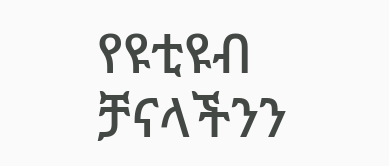የዩቲዩብ ቻናላችንን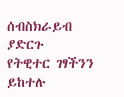ሰብስክራይብ ያድርጉ
የትዊተር ገፃችንን ይከተሉ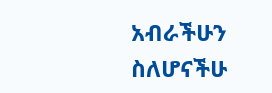አብራችሁን ስለሆናችሁ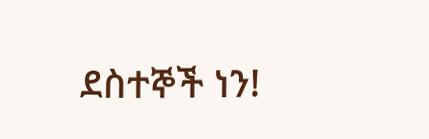ደስተኞች ነን!